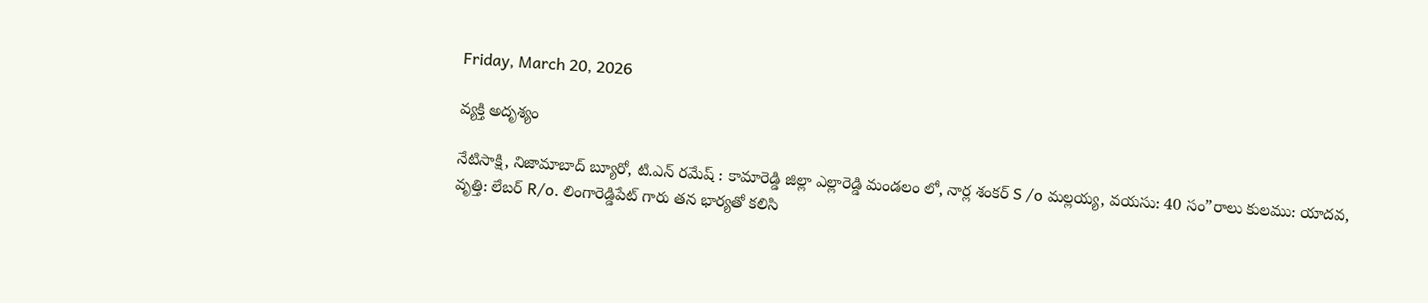Friday, March 20, 2026

వ్యక్తి అదృశ్యం

నేటిసాక్షి, నిజామాబాద్ బ్యూరో, టి.ఎన్ రమేష్ : కామారెడ్డి జిల్లా ఎల్లారెడ్డి మండలం లో, నార్ల శంకర్ S /o మల్లయ్య, వయసు: 40 సం”రాలు కులము: యాదవ, వృత్తి: లేబర్ R/o. లింగారెడ్డిపేట్ గారు తన భార్యతో కలిసి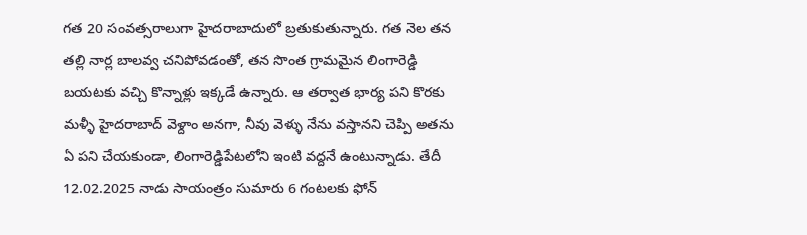గత 20 సంవత్సరాలుగా హైదరాబాదులో బ్రతుకుతున్నారు. గత నెల తన తల్లి నార్ల బాలవ్వ చనిపోవడంతో, తన సొంత గ్రామమైన లింగారెడ్డి బయటకు వచ్చి కొన్నాళ్లు ఇక్కడే ఉన్నారు. ఆ తర్వాత భార్య పని కొరకు మళ్ళీ హైదరాబాద్ వెళ్దాం అనగా, నీవు వెళ్ళు నేను వస్తానని చెప్పి అతను ఏ పని చేయకుండా, లింగారెడ్డిపేటలోని ఇంటి వద్దనే ఉంటున్నాడు. తేదీ 12.02.2025 నాడు సాయంత్రం సుమారు 6 గంటలకు ఫోన్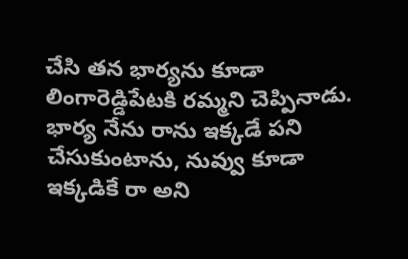చేసి తన భార్యను కూడా లింగారెడ్డిపేటకి రమ్మని చెప్పినాడు. భార్య నేను రాను ఇక్కడే పని చేసుకుంటాను, నువ్వు కూడా ఇక్కడికే రా అని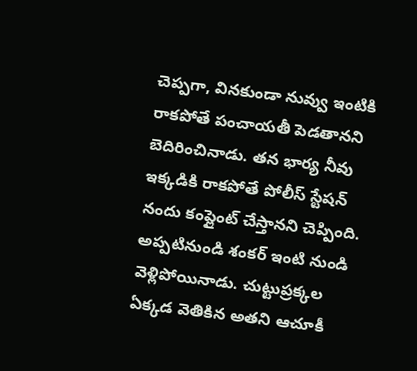చెప్పగా, వినకుండా నువ్వు ఇంటికి రాకపోతే పంచాయతీ పెడతానని బెదిరించినాడు. తన భార్య నీవు ఇక్కడికి రాకపోతే పోలీస్ స్టేషన్ నందు కంప్లైంట్ చేస్తానని చెప్పింది. అప్పటినుండి శంకర్ ఇంటి నుండి వెళ్లిపోయినాడు. చుట్టుప్రక్కల ఏక్కడ వెతికిన అతని ఆచూకీ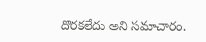దొరకలేదు అని సమాచారం.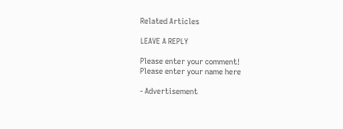Related Articles

LEAVE A REPLY

Please enter your comment!
Please enter your name here

- Advertisement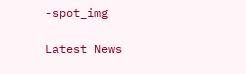-spot_img

Latest News